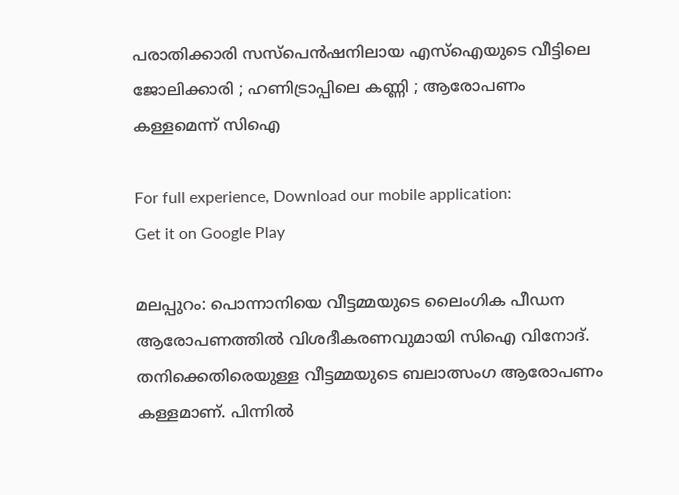പരാതിക്കാരി സസ്‌പെന്‍ഷനിലായ എസ്‌ഐയുടെ വീട്ടിലെ ജോലിക്കാരി ; ഹണിട്രാപ്പിലെ കണ്ണി ; ആരോപണം കള്ളമെന്ന് സിഐ

For full experience, Download our mobile application:
Get it on Google Play

മലപ്പുറം: പൊന്നാനിയെ വീട്ടമ്മയുടെ ലൈംഗിക പീഡന ആരോപണത്തില്‍ വിശദീകരണവുമായി സിഐ വിനോദ്. തനിക്കെതിരെയുള്ള വീട്ടമ്മയുടെ ബലാത്സംഗ ആരോപണം കള്ളമാണ്. പിന്നില്‍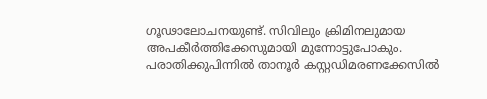ഗൂഢാലോചനയുണ്ട്. സിവിലും ക്രിമിനലുമായ അപകീര്‍ത്തിക്കേസുമായി മുന്നോട്ടുപോകും. പരാതിക്കുപിന്നില്‍ താനൂര്‍ കസ്റ്റഡിമരണക്കേസില്‍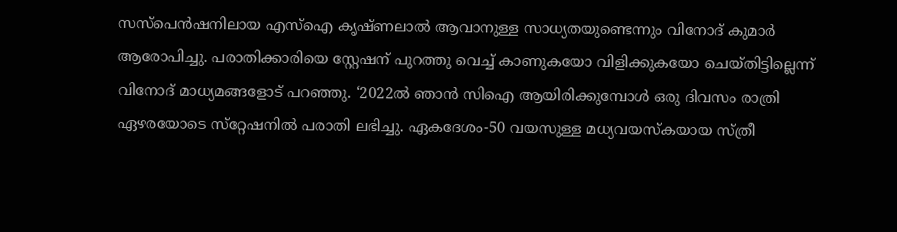സസ്പെന്‍ഷനിലായ എസ്‌ഐ കൃഷ്ണലാല്‍ ആവാനുള്ള സാധ്യതയുണ്ടെന്നും വിനോദ് കുമാര്‍ ആരോപിച്ചു. പരാതിക്കാരിയെ സ്റ്റേഷന് പുറത്തു വെച്ച് കാണുകയോ വിളിക്കുകയോ ചെയ്തിട്ടില്ലെന്ന് വിനോദ് മാധ്യമങ്ങളോട് പറഞ്ഞു. ‘2022ല്‍ ഞാന്‍ സിഐ ആയിരിക്കുമ്പോള്‍ ഒരു ദിവസം രാത്രി ഏഴരയോടെ സ്‌റ്റേഷനില്‍ പരാതി ലഭിച്ചു. ഏകദേശം-50 വയസുള്ള മധ്യവയസ്‌കയായ സ്ത്രീ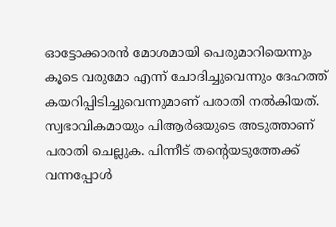ഓട്ടോക്കാരന്‍ മോശമായി പെരുമാറിയെന്നും കൂടെ വരുമോ എന്ന് ചോദിച്ചുവെന്നും ദേഹത്ത് കയറിപ്പിടിച്ചുവെന്നുമാണ് പരാതി നല്‍കിയത്. സ്വഭാവികമായും പിആര്‍ഒയുടെ അടുത്താണ് പരാതി ചെല്ലുക. പിന്നീട് തന്റെയടുത്തേക്ക് വന്നപ്പോള്‍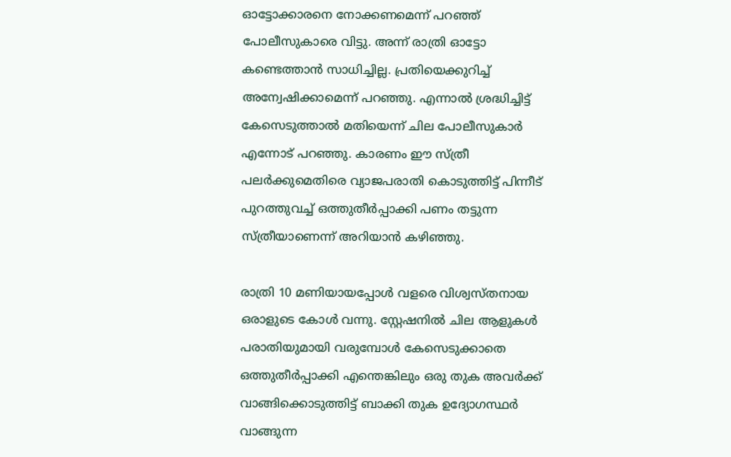ഓട്ടോക്കാരനെ നോക്കണമെന്ന് പറഞ്ഞ് പോലീസുകാരെ വിട്ടു. അന്ന് രാത്രി ഓട്ടോ കണ്ടെത്താന്‍ സാധിച്ചില്ല. പ്രതിയെക്കുറിച്ച് അന്വേഷിക്കാമെന്ന് പറഞ്ഞു. എന്നാല്‍ ശ്രദ്ധിച്ചിട്ട് കേസെടുത്താല്‍ മതിയെന്ന് ചില പോലീസുകാര്‍ എന്നോട് പറഞ്ഞു. കാരണം ഈ സ്ത്രീ പലര്‍ക്കുമെതിരെ വ്യാജപരാതി കൊടുത്തിട്ട് പിന്നീട് പുറത്തുവച്ച് ഒത്തുതീര്‍പ്പാക്കി പണം തട്ടുന്ന സ്ത്രീയാണെന്ന് അറിയാന്‍ കഴിഞ്ഞു.

രാത്രി 10 മണിയായപ്പോള്‍ വളരെ വിശ്വസ്തനായ ഒരാളുടെ കോള്‍ വന്നു. സ്റ്റേഷനില്‍ ചില ആളുകള്‍ പരാതിയുമായി വരുമ്പോള്‍ കേസെടുക്കാതെ ഒത്തുതീര്‍പ്പാക്കി എന്തെങ്കിലും ഒരു തുക അവര്‍ക്ക് വാങ്ങിക്കൊടുത്തിട്ട് ബാക്കി തുക ഉദ്യോഗസ്ഥര്‍ വാങ്ങുന്ന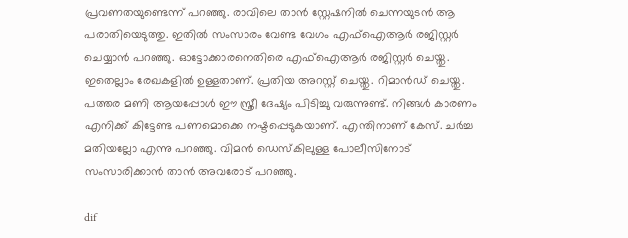പ്രവണതയുണ്ടെന്ന് പറഞ്ഞു. രാവിലെ താന്‍ സ്റ്റേഷനില്‍ ചെന്നയുടന്‍ ആ പരാതിയെടുത്തു. ഇതില്‍ സംസാരം വേണ്ട വേഗം എഫ്‌ഐആര്‍ രജിസ്റ്റര്‍ ചെയ്യാന്‍ പറഞ്ഞു. ഓട്ടോക്കാരനെതിരെ എഫ്‌ഐആര്‍ രജിസ്റ്റര്‍ ചെയ്തു. ഇതെല്ലാം രേഖകളില്‍ ഉള്ളതാണ്. പ്രതിയ അറസ്റ്റ് ചെയ്തു. റിമാന്‍ഡ് ചെയ്തു. പത്തര മണി ആയപ്പോള്‍ ഈ സ്ത്രീ ദേഷ്യം പിടിച്ചു വരുന്നുണ്ട്. നിങ്ങള്‍ കാരണം എനിക്ക് കിട്ടേണ്ട പണമൊക്കെ നഷ്ടപ്പെടുകയാണ്. എന്തിനാണ് കേസ്. ചര്‍ച്ച മതിയല്ലോ എന്നു പറഞ്ഞു. വിമന്‍ ഡെസ്‌കിലുള്ള പോലീസിനോട് സംസാരിക്കാന്‍ താന്‍ അവരോട് പറഞ്ഞു.

dif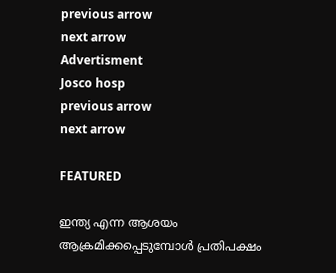previous arrow
next arrow
Advertisment
Josco hosp
previous arrow
next arrow

FEATURED

ഇന്ത്യ എന്ന ആശയം ആക്രമിക്കപ്പെടുമ്പോള്‍ പ്രതിപക്ഷം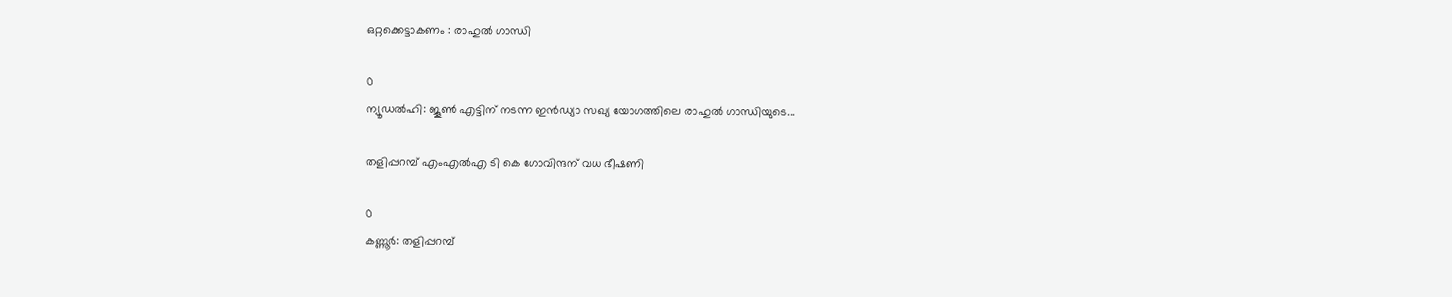ഒറ്റക്കെട്ടാകണം : രാഹുല്‍ ഗാന്ധി

0
ന്യൂഡല്‍ഹി: ജൂണ്‍ എട്ടിന് നടന്ന ഇന്‍ഡ്യാ സഖ്യ യോഗത്തിലെ രാഹുല്‍ ഗാന്ധിയുടെ...

തളിപ്പറമ്പ് എംഎൽഎ ടി കെ ഗോവിന്ദന് വധ ഭീഷണി

0
കണ്ണൂർ: തളിപ്പറമ്പ്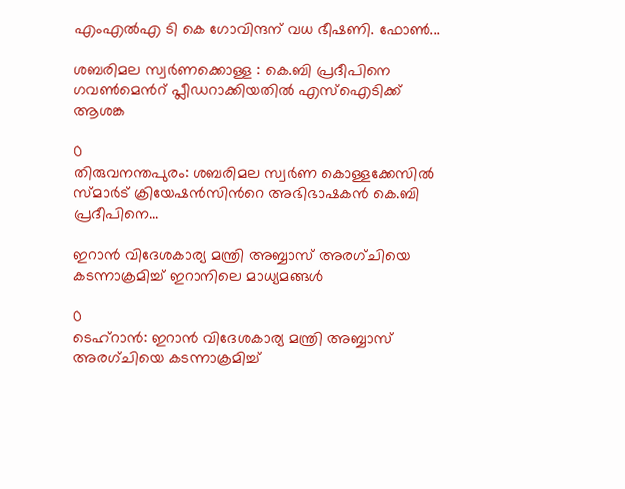എംഎൽഎ ടി കെ ഗോവിന്ദന് വധ ഭീഷണി. ഫോൺ...

ശബരിമല സ്വർണക്കൊള്ള : കെ.ബി പ്രദീപിനെ ഗവണ്‍മെന്‍റ് പ്ലീഡറാക്കിയതിൽ എസ്ഐടിക്ക് ആശങ്ക

0
തിരുവനന്തപുരം: ശബരിമല സ്വർണ കൊള്ളക്കേസിൽ സ്മാർട് ക്രിയേഷൻസിന്‍റെ അഭിഭാഷകൻ കെ.ബി പ്രദീപിനെ...

ഇറാൻ വിദേശകാര്യ മന്ത്രി അബ്ബാസ് അരഗ്ചിയെ കടന്നാക്രമിച്ച് ഇറാനിലെ മാധ്യമങ്ങൾ

0
ടെഹ്റാൻ: ഇറാൻ വിദേശകാര്യ മന്ത്രി അബ്ബാസ് അരഗ്ചിയെ കടന്നാക്രമിച്ച്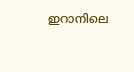ഇറാനിലെ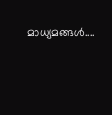മാധ്യമങ്ങൾ....